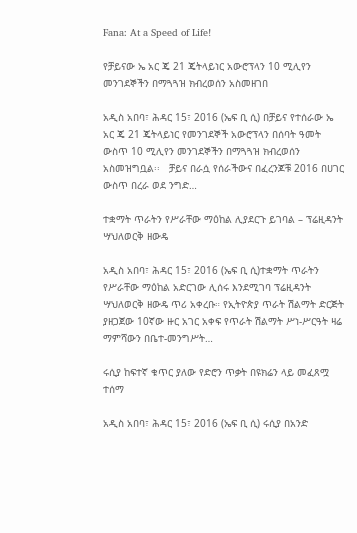Fana: At a Speed of Life!

የቻይናው ኤ አር ጄ 21 ጄትላይነር አውሮፕላን 10 ሚሊየን መንገደኞችን በማጓጓዝ ክብረወሰን አስመዘገበ

አዲስ አበባ፣ ሕዳር 15፣ 2016 (ኤፍ ቢ ሲ) በቻይና የተሰራው ኤ አር ጄ 21 ጄትላይነር የመንገደኞች አውሮፕላን በሰባት ዓመት ውስጥ 10 ሚሊየን መንገደኞችን በማጓጓዝ ክብረወሰን አስመዝግቧል፡፡   ቻይና በራሷ የሰራችውና በፈረንጆቹ 2016 በሀገር ውስጥ በረራ ወደ ንግድ…

ተቋማት ጥራትን የሥራቸው ማዕከል ሊያደርጉ ይገባል – ፕሬዚዳንት ሣህለወርቅ ዘውዴ

አዲስ አበባ፣ ሕዳር 15፣ 2016 (ኤፍ ቢ ሲ)ተቋማት ጥራትን የሥራቸው ማዕከል አድርገው ሊሰሩ እንደሚገባ ፕሬዚዳንት ሣህለወርቅ ዘውዴ ጥሪ አቀረቡ። የኢትዮጵያ ጥራት ሽልማት ድርጅት ያዘጋጀው 10ኛው ዙር አገር አቀፍ የጥራት ሽልማት ሥነ-ሥርዓት ዛሬ ማምሻውን በቤተ-መንግሥት…

ሩሲያ ከፍተኛ ቁጥር ያለው የድሮን ጥቃት በዩክሬን ላይ መፈጸሟ ተሰማ

አዲስ አበባ፣ ሕዳር 15፣ 2016 (ኤፍ ቢ ሲ) ሩሲያ በአንድ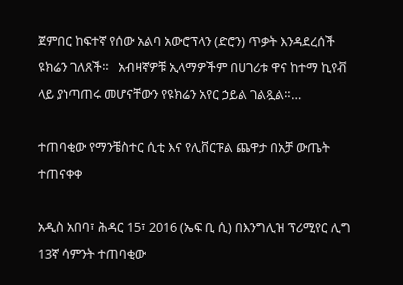ጀምበር ከፍተኛ የሰው አልባ አውሮፕላን (ድሮን) ጥቃት እንዳደረሰች ዩክሬን ገለጸች።   አብዛኛዎቹ ኢላማዎችም በሀገሪቱ ዋና ከተማ ኪየቭ ላይ ያነጣጠሩ መሆናቸውን የዩክሬን አየር ኃይል ገልጿል።…

ተጠባቂው የማንቼስተር ሲቲ እና የሊቨርፑል ጨዋታ በአቻ ውጤት ተጠናቀቀ

አዲስ አበባ፣ ሕዳር 15፣ 2016 (ኤፍ ቢ ሲ) በእንግሊዝ ፕሪሚየር ሊግ 13ኛ ሳምንት ተጠባቂው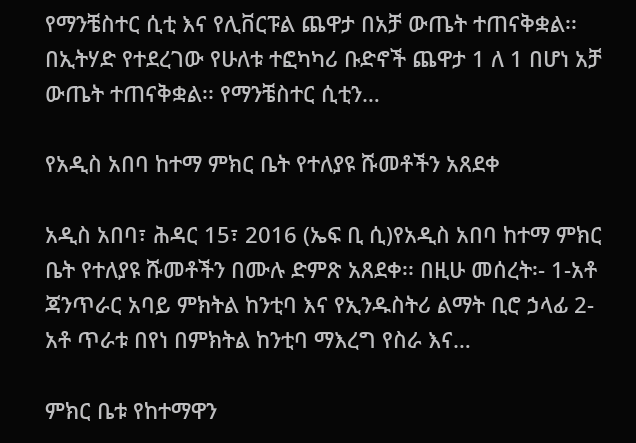የማንቼስተር ሲቲ እና የሊቨርፑል ጨዋታ በአቻ ውጤት ተጠናቅቋል፡፡ በኢትሃድ የተደረገው የሁለቱ ተፎካካሪ ቡድኖች ጨዋታ 1 ለ 1 በሆነ አቻ ውጤት ተጠናቅቋል፡፡ የማንቼስተር ሲቲን…

የአዲስ አበባ ከተማ ምክር ቤት የተለያዩ ሹመቶችን አጸደቀ

አዲስ አበባ፣ ሕዳር 15፣ 2016 (ኤፍ ቢ ሲ)የአዲስ አበባ ከተማ ምክር ቤት የተለያዩ ሹመቶችን በሙሉ ድምጽ አጸደቀ፡፡ በዚሁ መሰረት፡- 1-አቶ ጃንጥራር አባይ ምክትል ከንቲባ እና የኢንዱስትሪ ልማት ቢሮ ኃላፊ 2-አቶ ጥራቱ በየነ በምክትል ከንቲባ ማእረግ የስራ እና…

ምክር ቤቱ የከተማዋን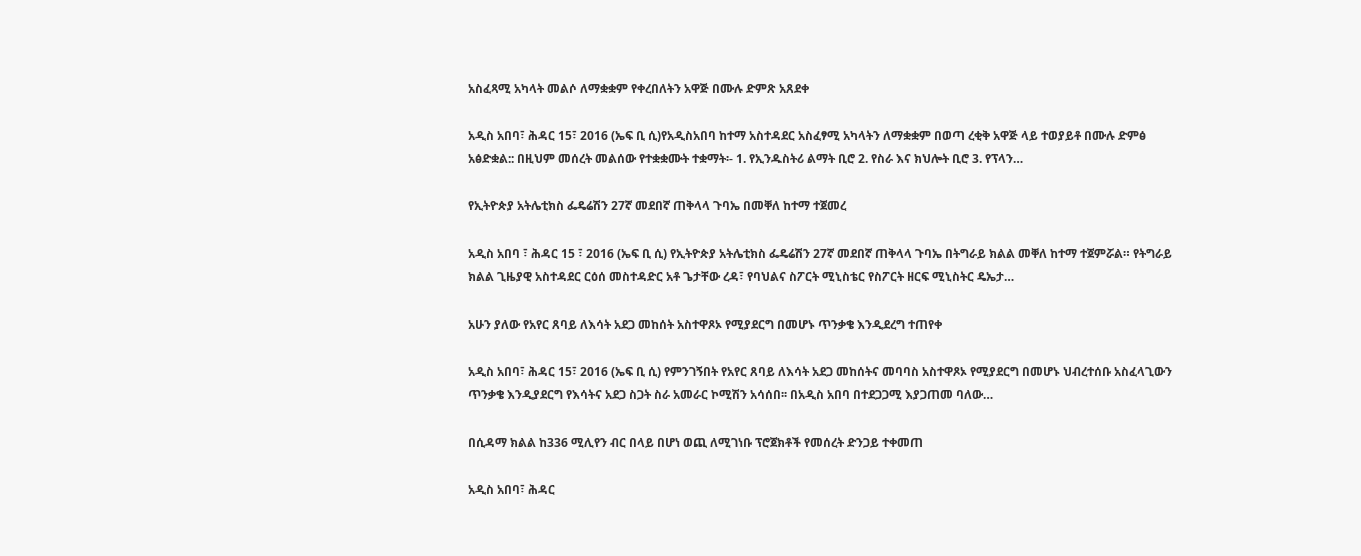አስፈጻሚ አካላት መልሶ ለማቋቋም የቀረበለትን አዋጅ በሙሉ ድምጽ አጸደቀ

አዲስ አበባ፣ ሕዳር 15፣ 2016 (ኤፍ ቢ ሲ)የአዲስአበባ ከተማ አስተዳደር አስፈፃሚ አካላትን ለማቋቋም በወጣ ረቂቅ አዋጅ ላይ ተወያይቶ በሙሉ ድምፅ አፅድቋል:: በዚህም መሰረት መልሰው የተቋቋሙት ተቋማት፡- 1. የኢንዱስትሪ ልማት ቢሮ 2. የስራ እና ክህሎት ቢሮ 3. የፕላን…

የኢትዮጵያ አትሌቲክስ ፌዴሬሽን 27ኛ መደበኛ ጠቅላላ ጉባኤ በመቐለ ከተማ ተጀመረ

አዲስ አበባ ፣ ሕዳር 15 ፣ 2016 (ኤፍ ቢ ሲ) የኢትዮጵያ አትሌቲክስ ፌዴሬሽን 27ኛ መደበኛ ጠቅላላ ጉባኤ በትግራይ ክልል መቐለ ከተማ ተጀምሯል። የትግራይ ክልል ጊዜያዊ አስተዳደር ርዕሰ መስተዳድር አቶ ጌታቸው ረዳ፣ የባህልና ስፖርት ሚኒስቴር የስፖርት ዘርፍ ሚኒስትር ዴኤታ…

አሁን ያለው የአየር ጸባይ ለእሳት አደጋ መከሰት አስተዋጾኦ የሚያደርግ በመሆኑ ጥንቃቄ እንዲደረግ ተጠየቀ

አዲስ አበባ፣ ሕዳር 15፣ 2016 (ኤፍ ቢ ሲ) የምንገኝበት የአየር ጸባይ ለእሳት አደጋ መከሰትና መባባስ አስተዋጾኦ የሚያደርግ በመሆኑ ህብረተሰቡ አስፈላጊውን ጥንቃቄ እንዲያደርግ የእሳትና አደጋ ስጋት ስራ አመራር ኮሚሽን አሳሰበ፡፡ በአዲስ አበባ በተደጋጋሚ እያጋጠመ ባለው…

በሲዳማ ክልል ከ336 ሚሊየን ብር በላይ በሆነ ወጪ ለሚገነቡ ፕሮጀክቶች የመሰረት ድንጋይ ተቀመጠ

አዲስ አበባ፣ ሕዳር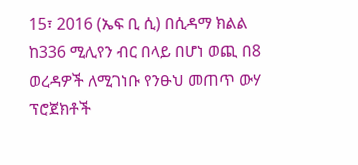15፣ 2016 (ኤፍ ቢ ሲ) በሲዳማ ክልል ከ336 ሚሊየን ብር በላይ በሆነ ወጪ በ8 ወረዳዎች ለሚገነቡ የንፁህ መጠጥ ውሃ ፕሮጀክቶች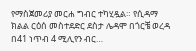የማስጀመሪያ መርሐ ግብር ተካሂዷል። የሲዳማ ክልል ርዕሰ መስተደድር ደስታ ሌዳሞ በጎርቼ ወረዳ በ41 ነጥብ 4 ሚሊየን ብር…